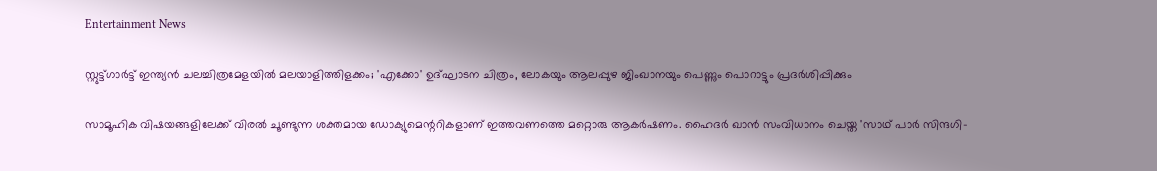Entertainment News

സ്റ്റുട്ട്ഗാര്‍ട്ട് ഇന്ത്യന്‍ ചലച്ചിത്രമേളയില്‍ മലയാളിത്തിളക്കം; 'എക്കോ' ഉദ്ഘാടന ചിത്രം, ലോകയും ആലപ്പുഴ ജിംഖാനയും പെണ്ണും പൊറാട്ടും പ്രദര്‍ശിപ്പിക്കും

സാമൂഹിക വിഷയങ്ങളിലേക്ക് വിരല്‍ ചൂണ്ടുന്ന ശക്തമായ ഡോക്യുമെന്ററികളാണ് ഇത്തവണത്തെ മറ്റൊരു ആകര്‍ഷണം. ഹൈദര്‍ ഖാന്‍ സംവിധാനം ചെയ്ത 'സാഥ് പാര്‍ സിന്ദഗി-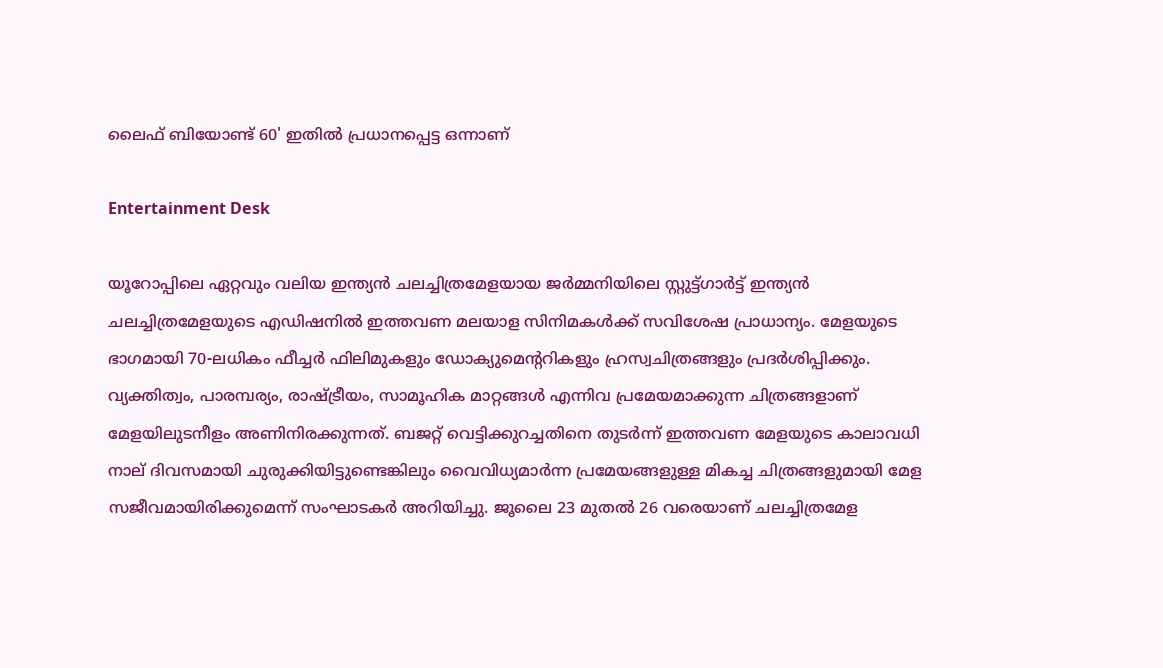ലൈഫ് ബിയോണ്ട് 60' ഇതില്‍ പ്രധാനപ്പെട്ട ഒന്നാണ്

Entertainment Desk

യൂറോപ്പിലെ ഏറ്റവും വലിയ ഇന്ത്യന്‍ ചലച്ചിത്രമേളയായ ജര്‍മ്മനിയിലെ സ്റ്റുട്ട്ഗാര്‍ട്ട് ഇന്ത്യന്‍ ചലച്ചിത്രമേളയുടെ എഡിഷനില്‍ ഇത്തവണ മലയാള സിനിമകള്‍ക്ക് സവിശേഷ പ്രാധാന്യം. മേളയുടെ ഭാഗമായി 70-ലധികം ഫീച്ചര്‍ ഫിലിമുകളും ഡോക്യുമെന്ററികളും ഹ്രസ്വചിത്രങ്ങളും പ്രദര്‍ശിപ്പിക്കും. വ്യക്തിത്വം, പാരമ്പര്യം, രാഷ്ട്രീയം, സാമൂഹിക മാറ്റങ്ങള്‍ എന്നിവ പ്രമേയമാക്കുന്ന ചിത്രങ്ങളാണ് മേളയിലുടനീളം അണിനിരക്കുന്നത്. ബജറ്റ് വെട്ടിക്കുറച്ചതിനെ തുടര്‍ന്ന് ഇത്തവണ മേളയുടെ കാലാവധി നാല് ദിവസമായി ചുരുക്കിയിട്ടുണ്ടെങ്കിലും വൈവിധ്യമാര്‍ന്ന പ്രമേയങ്ങളുള്ള മികച്ച ചിത്രങ്ങളുമായി മേള സജീവമായിരിക്കുമെന്ന് സംഘാടകര്‍ അറിയിച്ചു. ജൂലൈ 23 മുതല്‍ 26 വരെയാണ് ചലച്ചിത്രമേള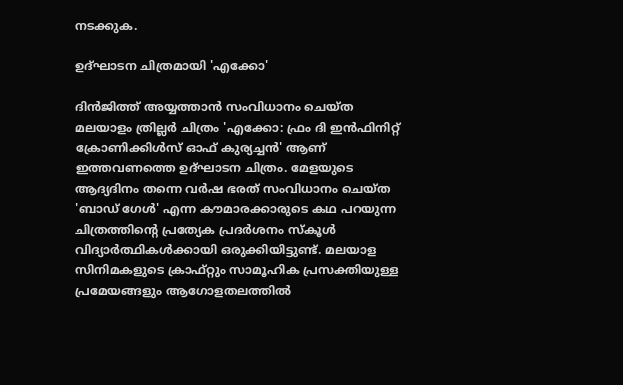നടക്കുക.

ഉദ്ഘാടന ചിത്രമായി 'എക്കോ'

ദിന്‍ജിത്ത് അയ്യത്താന്‍ സംവിധാനം ചെയ്ത മലയാളം ത്രില്ലര്‍ ചിത്രം 'എക്കോ: ഫ്രം ദി ഇന്‍ഫിനിറ്റ് ക്രോണിക്കിള്‍സ് ഓഫ് കുര്യച്ചന്‍' ആണ് ഇത്തവണത്തെ ഉദ്ഘാടന ചിത്രം. മേളയുടെ ആദ്യദിനം തന്നെ വര്‍ഷ ഭരത് സംവിധാനം ചെയ്ത 'ബാഡ് ഗേള്‍' എന്ന കൗമാരക്കാരുടെ കഥ പറയുന്ന ചിത്രത്തിന്റെ പ്രത്യേക പ്രദര്‍ശനം സ്‌കൂള്‍ വിദ്യാര്‍ത്ഥികള്‍ക്കായി ഒരുക്കിയിട്ടുണ്ട്. മലയാള സിനിമകളുടെ ക്രാഫ്റ്റും സാമൂഹിക പ്രസക്തിയുള്ള പ്രമേയങ്ങളും ആഗോളതലത്തില്‍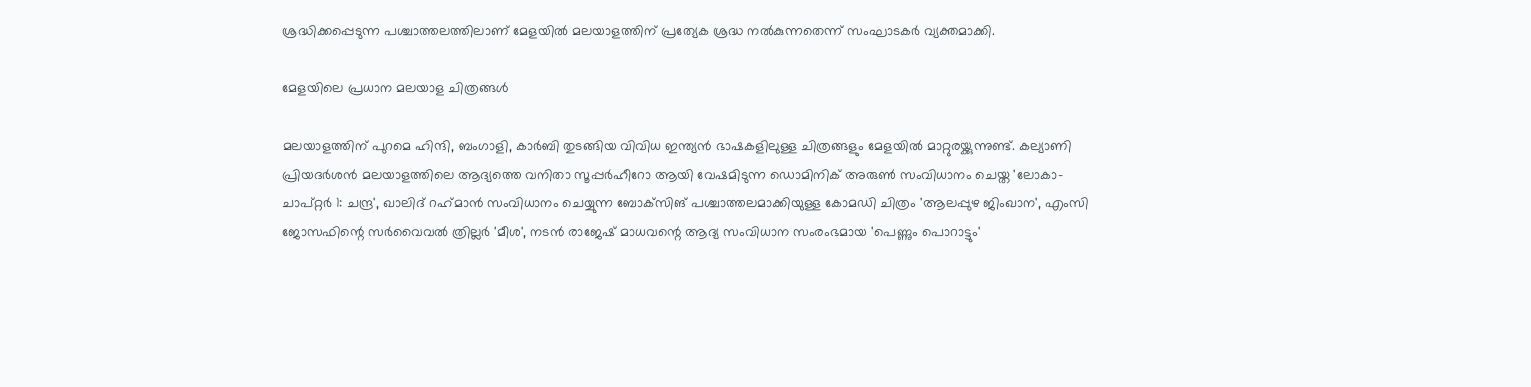ശ്രദ്ധിക്കപ്പെടുന്ന പശ്ചാത്തലത്തിലാണ് മേളയില്‍ മലയാളത്തിന് പ്രത്യേക ശ്രദ്ധ നല്‍കുന്നതെന്ന് സംഘാടകര്‍ വ്യക്തമാക്കി.

മേളയിലെ പ്രധാന മലയാള ചിത്രങ്ങള്‍

മലയാളത്തിന് പുറമെ ഹിന്ദി, ബംഗാളി, കാര്‍ബി തുടങ്ങിയ വിവിധ ഇന്ത്യന്‍ ഭാഷകളിലുള്ള ചിത്രങ്ങളും മേളയില്‍ മാറ്റുരയ്ക്കുന്നുണ്ട്. കല്യാണി പ്രിയദര്‍ശന്‍ മലയാളത്തിലെ ആദ്യത്തെ വനിതാ സൂപ്പര്‍ഹീറോ ആയി വേഷമിടുന്ന ഡൊമിനിക് അരുണ്‍ സംവിധാനം ചെയ്ത 'ലോകാ- ചാപ്റ്റര്‍ 1: ചന്ദ്ര', ഖാലിദ് റഹ്‌മാന്‍ സംവിധാനം ചെയ്യുന്ന ബോക്‌സിങ് പശ്ചാത്തലമാക്കിയുള്ള കോമഡി ചിത്രം 'ആലപ്പുഴ ജിംഖാന', എംസി ജോസഫിന്റെ സര്‍വൈവല്‍ ത്രില്ലര്‍ 'മീശ', നടന്‍ രാജേഷ് മാധവന്റെ ആദ്യ സംവിധാന സംരംഭമായ 'പെണ്ണും പൊറാട്ടും'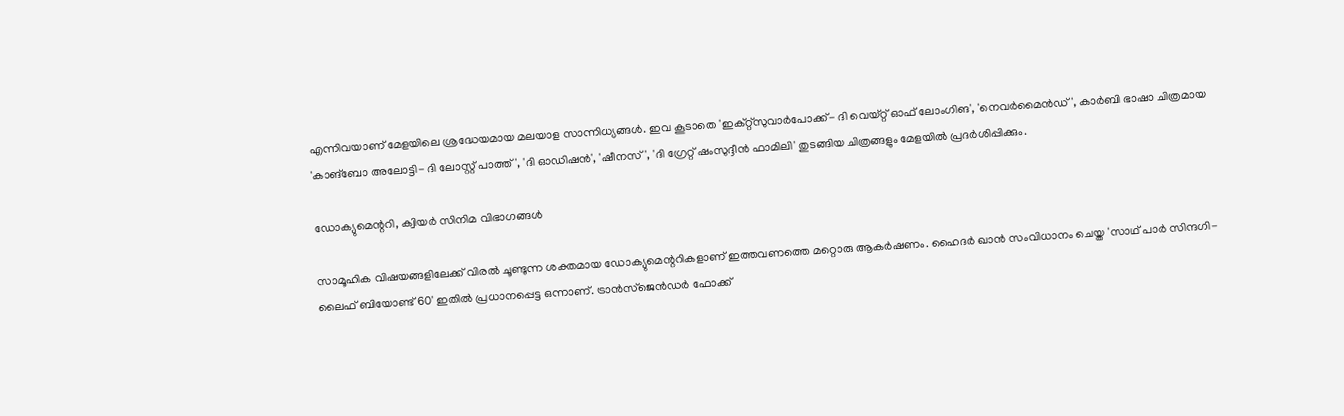എന്നിവയാണ് മേളയിലെ ശ്രദ്ധേയമായ മലയാള സാന്നിധ്യങ്ങള്‍. ഇവ കൂടാതെ 'ഇക്റ്റ്‌സുവാര്‍പോക്ക്- ദി വെയ്റ്റ് ഓഫ് ലോംഗിങ', 'നെവര്‍മൈന്‍ഡ്', കാര്‍ബി ഭാഷാ ചിത്രമായ 'കാങ്‌ബോ അലോട്ടി- ദി ലോസ്റ്റ് പാത്ത്', 'ദി ഓഡിഷന്‍', 'ഷീനസ്', 'ദി ഗ്രേറ്റ് ഷംസുദ്ദീന്‍ ഫാമിലി' തുടങ്ങിയ ചിത്രങ്ങളും മേളയില്‍ പ്രദര്‍ശിപ്പിക്കും.

ഡോക്യുമെന്ററി, ക്വിയര്‍ സിനിമ വിഭാഗങ്ങള്‍

സാമൂഹിക വിഷയങ്ങളിലേക്ക് വിരല്‍ ചൂണ്ടുന്ന ശക്തമായ ഡോക്യുമെന്ററികളാണ് ഇത്തവണത്തെ മറ്റൊരു ആകര്‍ഷണം. ഹൈദര്‍ ഖാന്‍ സംവിധാനം ചെയ്ത 'സാഥ് പാര്‍ സിന്ദഗി- ലൈഫ് ബിയോണ്ട് 60' ഇതില്‍ പ്രധാനപ്പെട്ട ഒന്നാണ്. ട്രാന്‍സ്ജെന്‍ഡര്‍ ഫോക്ക്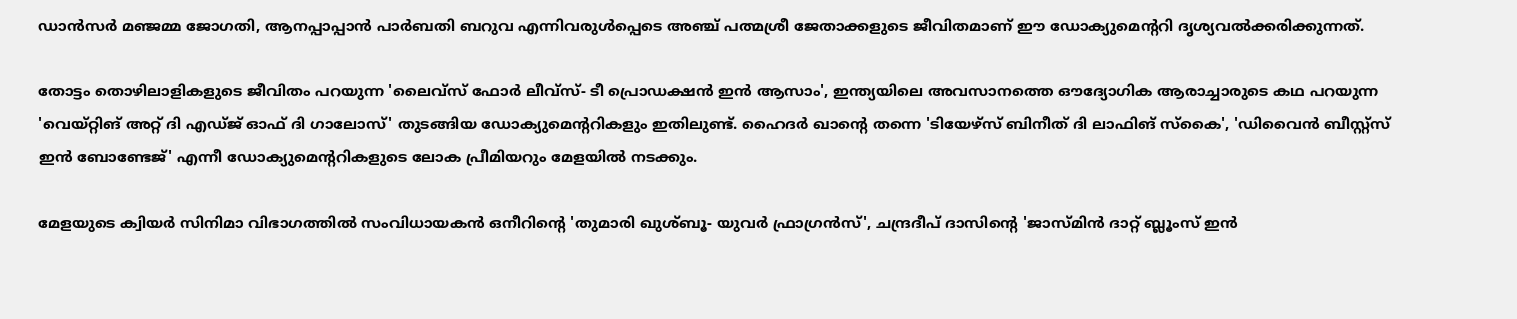ഡാന്‍സര്‍ മഞ്ജമ്മ ജോഗതി, ആനപ്പാപ്പാന്‍ പാര്‍ബതി ബറുവ എന്നിവരുള്‍പ്പെടെ അഞ്ച് പത്മശ്രീ ജേതാക്കളുടെ ജീവിതമാണ് ഈ ഡോക്യുമെന്ററി ദൃശ്യവല്‍ക്കരിക്കുന്നത്.

തോട്ടം തൊഴിലാളികളുടെ ജീവിതം പറയുന്ന 'ലൈവ്‌സ് ഫോര്‍ ലീവ്‌സ്- ടീ പ്രൊഡക്ഷന്‍ ഇന്‍ ആസാം', ഇന്ത്യയിലെ അവസാനത്തെ ഔദ്യോഗിക ആരാച്ചാരുടെ കഥ പറയുന്ന 'വെയ്റ്റിങ് അറ്റ് ദി എഡ്ജ് ഓഫ് ദി ഗാലോസ്' തുടങ്ങിയ ഡോക്യുമെന്ററികളും ഇതിലുണ്ട്. ഹൈദര്‍ ഖാന്റെ തന്നെ 'ടിയേഴ്‌സ് ബിനീത് ദി ലാഫിങ് സ്‌കൈ', 'ഡിവൈന്‍ ബീസ്റ്റ്‌സ് ഇന്‍ ബോണ്ടേജ്' എന്നീ ഡോക്യുമെന്ററികളുടെ ലോക പ്രീമിയറും മേളയില്‍ നടക്കും.

മേളയുടെ ക്വിയര്‍ സിനിമാ വിഭാഗത്തില്‍ സംവിധായകന്‍ ഒനീറിന്റെ 'തുമാരി ഖുശ്ബൂ- യുവര്‍ ഫ്രാഗ്രന്‍സ്', ചന്ദ്രദീപ് ദാസിന്റെ 'ജാസ്മിന്‍ ദാറ്റ് ബ്ലൂംസ് ഇന്‍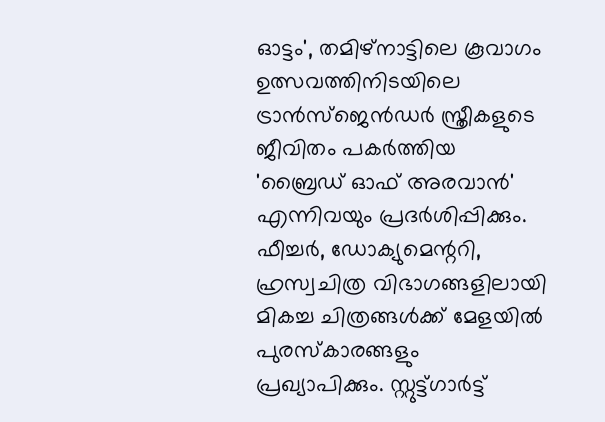ഓട്ടം', തമിഴ്നാട്ടിലെ കൂവാഗം ഉത്സവത്തിനിടയിലെ ട്രാന്‍സ്ജെന്‍ഡര്‍ സ്ത്രീകളുടെ ജീവിതം പകര്‍ത്തിയ 'ബ്രൈഡ് ഓഫ് അരവാന്‍' എന്നിവയും പ്രദര്‍ശിപ്പിക്കും. ഫീച്ചര്‍, ഡോക്യുമെന്ററി, ഹ്രസ്വചിത്ര വിഭാഗങ്ങളിലായി മികച്ച ചിത്രങ്ങള്‍ക്ക് മേളയില്‍ പുരസ്‌കാരങ്ങളും പ്രഖ്യാപിക്കും. സ്റ്റുട്ട്ഗാര്‍ട്ട്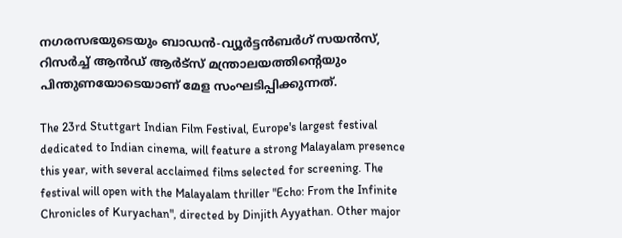നഗരസഭയുടെയും ബാഡന്‍-വ്യൂര്‍ട്ടന്‍ബര്‍ഗ് സയന്‍സ്, റിസര്‍ച്ച് ആന്‍ഡ് ആര്‍ട്‌സ് മന്ത്രാലയത്തിന്റെയും പിന്തുണയോടെയാണ് മേള സംഘടിപ്പിക്കുന്നത്.

The 23rd Stuttgart Indian Film Festival, Europe's largest festival dedicated to Indian cinema, will feature a strong Malayalam presence this year, with several acclaimed films selected for screening. The festival will open with the Malayalam thriller "Echo: From the Infinite Chronicles of Kuryachan", directed by Dinjith Ayyathan. Other major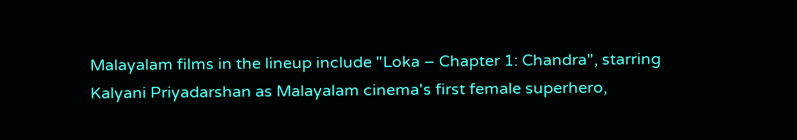Malayalam films in the lineup include "Loka – Chapter 1: Chandra", starring Kalyani Priyadarshan as Malayalam cinema's first female superhero,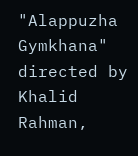"Alappuzha Gymkhana" directed by Khalid Rahman,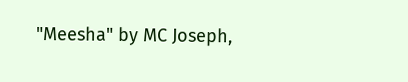"Meesha" by MC Joseph,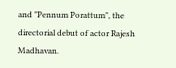and "Pennum Porattum", the directorial debut of actor Rajesh Madhavan.